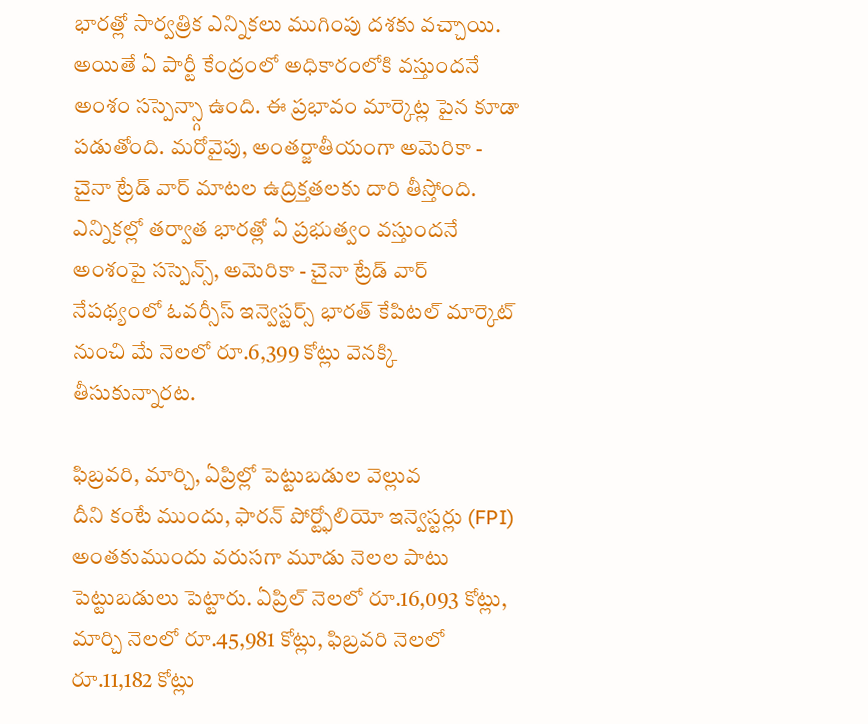భారత్లో సార్వత్రిక ఎన్నికలు ముగింపు దశకు వచ్చాయి. అయితే ఏ పార్టీ కేంద్రంలో అధికారంలోకి వస్తుందనే అంశం సస్పెన్స్గా ఉంది. ఈ ప్రభావం మార్కెట్ల పైన కూడా పడుతోంది. మరోవైపు, అంతర్జాతీయంగా అమెరికా - చైనా ట్రేడ్ వార్ మాటల ఉద్రిక్తతలకు దారి తీస్తోంది. ఎన్నికల్లో తర్వాత భారత్లో ఏ ప్రభుత్వం వస్తుందనే అంశంపై సస్పెన్స్, అమెరికా - చైనా ట్రేడ్ వార్ నేపథ్యంలో ఓవర్సీస్ ఇన్వెస్టర్స్ భారత్ కేపిటల్ మార్కెట్ నుంచి మే నెలలో రూ.6,399 కోట్లు వెనక్కి తీసుకున్నారట.

ఫిబ్రవరి, మార్చి, ఏప్రిల్లో పెట్టుబడుల వెల్లువ
దీని కంటే ముందు, ఫారన్ పోర్ట్ఫోలియో ఇన్వెస్టర్లు (FPI) అంతకుముందు వరుసగా మూడు నెలల పాటు పెట్టుబడులు పెట్టారు. ఏప్రిల్ నెలలో రూ.16,093 కోట్లు, మార్చి నెలలో రూ.45,981 కోట్లు, ఫిబ్రవరి నెలలో రూ.11,182 కోట్లు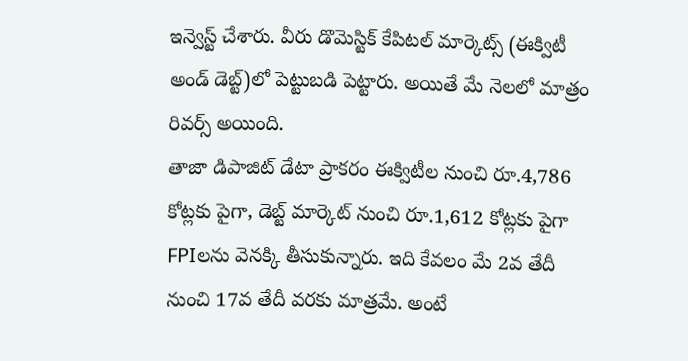ఇన్వెస్ట్ చేశారు. వీరు డొమెస్టిక్ కేపిటల్ మార్కెట్స్ (ఈక్విటీ అండ్ డెబ్ట్)లో పెట్టుబడి పెట్టారు. అయితే మే నెలలో మాత్రం రివర్స్ అయింది.
తాజా డిపాజిట్ డేటా ప్రాకరం ఈక్విటీల నుంచి రూ.4,786 కోట్లకు పైగా, డెబ్ట్ మార్కెట్ నుంచి రూ.1,612 కోట్లకు పైగా FPIలను వెనక్కి తీసుకున్నారు. ఇది కేవలం మే 2వ తేదీ నుంచి 17వ తేదీ వరకు మాత్రమే. అంటే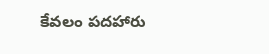కేవలం పదహారు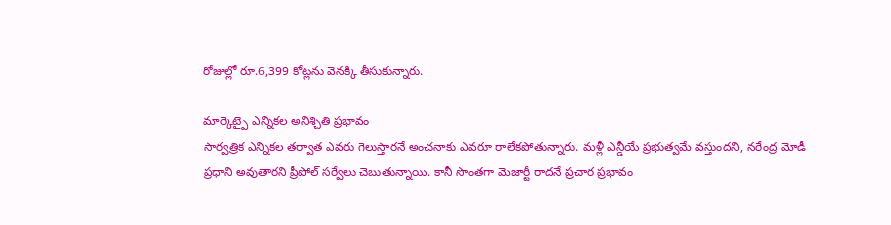రోజుల్లో రూ.6,399 కోట్లను వెనక్కి తీసుకున్నారు.

మార్కెట్పై ఎన్నికల అనిశ్చితి ప్రభావం
సార్వత్రిక ఎన్నికల తర్వాత ఎవరు గెలుస్తారనే అంచనాకు ఎవరూ రాలేకపోతున్నారు. మళ్లీ ఎన్డీయే ప్రభుత్వమే వస్తుందని, నరేంద్ర మోడీ ప్రధాని అవుతారని ప్రీపోల్ సర్వేలు చెబుతున్నాయి. కానీ సొంతగా మెజార్టీ రాదనే ప్రచార ప్రభావం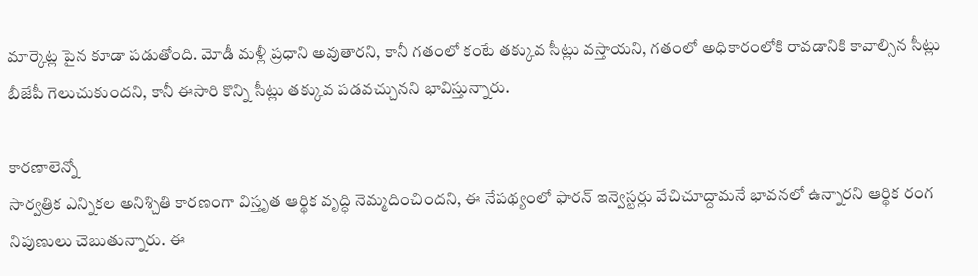మార్కెట్ల పైన కూడా పడుతోంది. మోడీ మళ్లీ ప్రధాని అవుతారని, కానీ గతంలో కంటే తక్కువ సీట్లు వస్తాయని, గతంలో అధికారంలోకి రావడానికి కావాల్సిన సీట్లు బీజేపీ గెలుచుకుందని, కానీ ఈసారి కొన్ని సీట్లు తక్కువ పడవచ్చునని భావిస్తున్నారు.

కారణాలెన్నో
సార్వత్రిక ఎన్నికల అనిశ్చితి కారణంగా విస్తృత ఆర్థిక వృద్ధి నెమ్మదించిందని, ఈ నేపథ్యంలో ఫారన్ ఇన్వెస్టర్లు వేచిచూద్దామనే భావనలో ఉన్నారని ఆర్థిక రంగ నిపుణులు చెబుతున్నారు. ఈ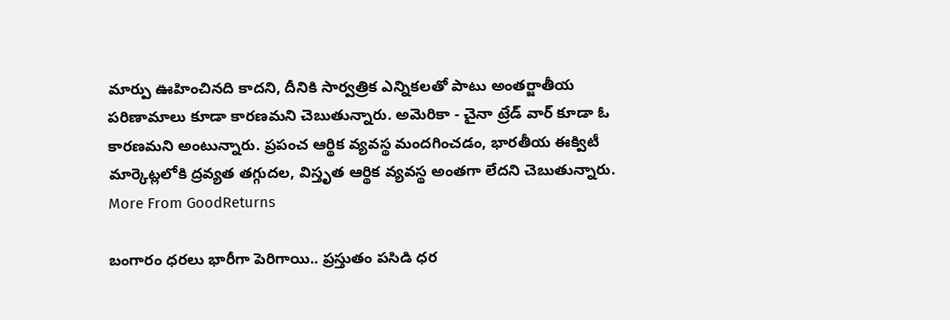మార్పు ఊహించినది కాదని, దీనికి సార్వత్రిక ఎన్నికలతో పాటు అంతర్జాతీయ పరిణామాలు కూడా కారణమని చెబుతున్నారు. అమెరికా - చైనా ట్రేడ్ వార్ కూడా ఓ కారణమని అంటున్నారు. ప్రపంచ ఆర్థిక వ్యవస్థ మందగించడం, భారతీయ ఈక్విటీ మార్కెట్లలోకి ద్రవ్యత తగ్గుదల, విస్తృత ఆర్థిక వ్యవస్థ అంతగా లేదని చెబుతున్నారు.
More From GoodReturns

బంగారం ధరలు భారీగా పెరిగాయి.. ప్రస్తుతం పసిడి ధర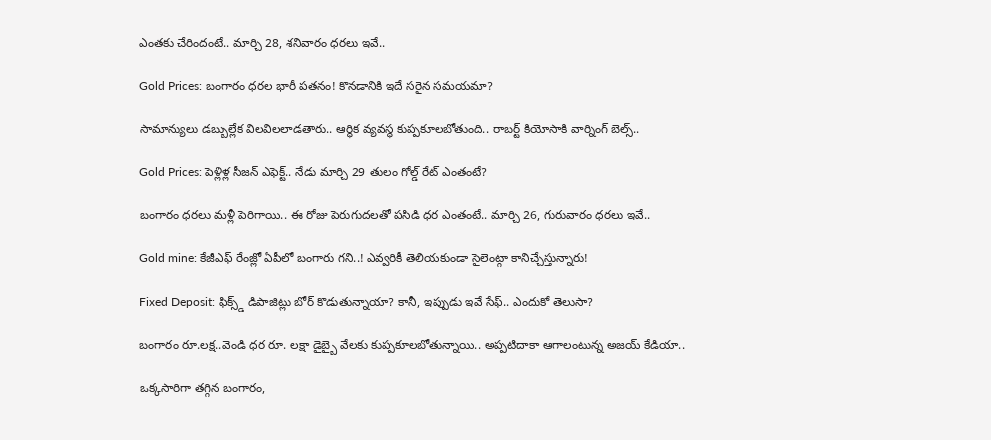ఎంతకు చేరిందంటే.. మార్చి 28, శనివారం ధరలు ఇవే..

Gold Prices: బంగారం ధరల భారీ పతనం! కొనడానికి ఇదే సరైన సమయమా?

సామాన్యులు డబ్బుల్లేక విలవిలలాడతారు.. ఆర్థిక వ్యవస్థ కుప్పకూలబోతుంది.. రాబర్ట్ కియోసాకి వార్నింగ్ బెల్స్..

Gold Prices: పెళ్లిళ్ల సీజన్ ఎఫెక్ట్.. నేడు మార్చి 29 తులం గోల్డ్ రేట్ ఎంతంటే?

బంగారం ధరలు మళ్లీ పెరిగాయి.. ఈ రోజు పెరుగుదలతో పసిడి ధర ఎంతంటే.. మార్చి 26, గురువారం ధరలు ఇవే..

Gold mine: కేజీఎఫ్ రేంజ్లో ఏపీలో బంగారు గని..! ఎవ్వరికీ తెలియకుండా సైలెంట్గా కానిచ్చేస్తున్నారు!

Fixed Deposit: ఫిక్స్డ్ డిపాజిట్లు బోర్ కొడుతున్నాయా? కానీ, ఇప్పుడు ఇవే సేఫ్.. ఎందుకో తెలుసా?

బంగారం రూ.లక్ష..వెండి ధర రూ. లక్షా డైబ్బై వేలకు కుప్పకూలబోతున్నాయి.. అప్పటిదాకా ఆగాలంటున్న అజయ్ కేడియా..

ఒక్కసారిగా తగ్గిన బంగారం,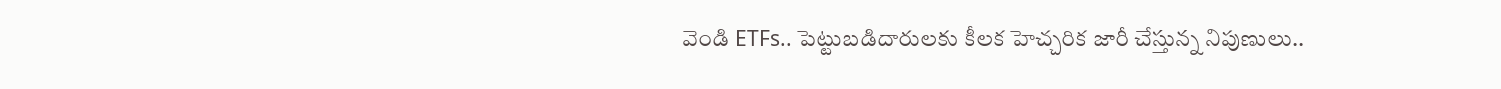వెండి ETFs.. పెట్టుబడిదారులకు కీలక హెచ్చరిక జారీ చేస్తున్న నిపుణులు..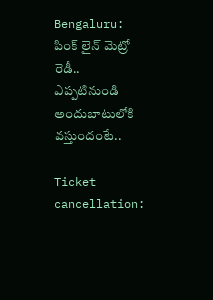Bengaluru: పింక్ లైన్ మెట్రో రెడీ.. ఎప్పటినుండి అందుబాటులోకి వస్తుందంటే..

Ticket cancellation: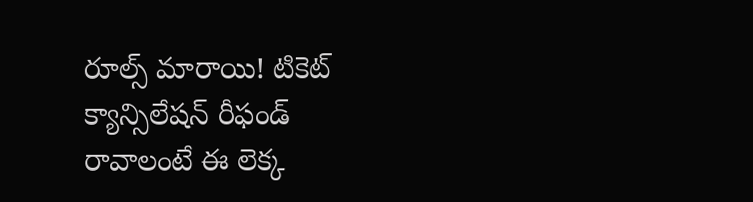రూల్స్ మారాయి! టికెట్ క్యాన్సిలేషన్ రీఫండ్ రావాలంటే ఈ లెక్క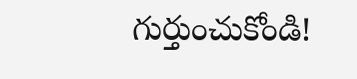గుర్తుంచుకోండి!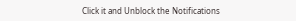Click it and Unblock the Notifications